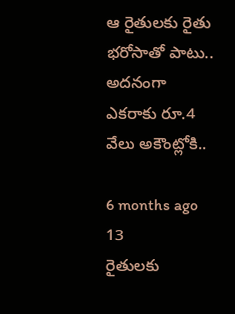ఆ రైతులకు రైతు భరోసాతో పాటు.. అదనంగా ఎకరాకు రూ.4 వేలు అకౌంట్లోకి..

6 months ago 13
రైతులకు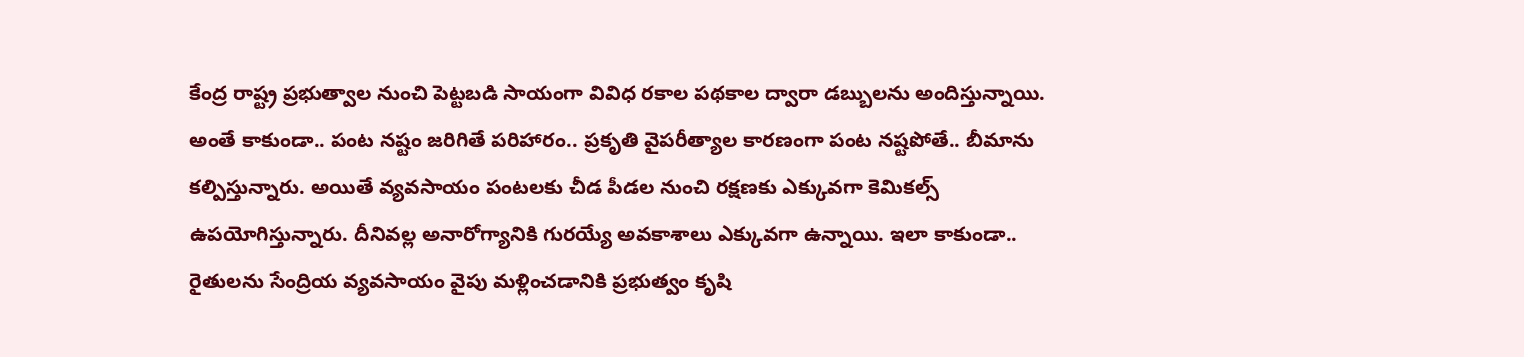కేంద్ర రాష్ట్ర ప్రభుత్వాల నుంచి పెట్టబడి సాయంగా వివిధ రకాల పథకాల ద్వారా డబ్బులను అందిస్తున్నాయి. అంతే కాకుండా.. పంట నష్టం జరిగితే పరిహారం.. ప్రకృతి వైపరీత్యాల కారణంగా పంట నష్టపోతే.. బీమాను కల్పిస్తున్నారు. అయితే వ్యవసాయం పంటలకు చీడ పీడల నుంచి రక్షణకు ఎక్కువగా కెమికల్స్ ఉపయోగిస్తున్నారు. దీనివల్ల అనారోగ్యానికి గురయ్యే అవకాశాలు ఎక్కువగా ఉన్నాయి. ఇలా కాకుండా.. రైతులను సేంద్రియ వ్యవసాయం వైపు మళ్లించడానికి ప్రభుత్వం కృషి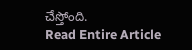చేస్తోంది.
Read Entire Article